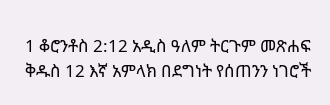1 ቆሮንቶስ 2:12 አዲስ ዓለም ትርጉም መጽሐፍ ቅዱስ 12 እኛ አምላክ በደግነት የሰጠንን ነገሮች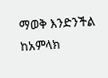ማወቅ እንድንችል ከአምላክ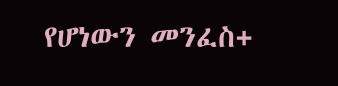የሆነውን መንፈስ+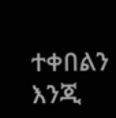ተቀበልን እንጂ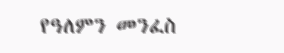የዓለምን መንፈስ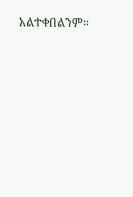አልተቀበልንም።